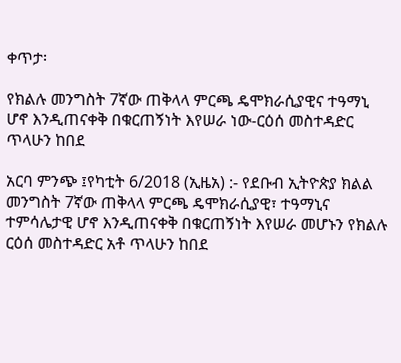ቀጥታ፡

የክልሉ መንግስት 7ኛው ጠቅላላ ምርጫ ዴሞክራሲያዊና ተዓማኒ ሆኖ እንዲጠናቀቅ በቁርጠኝነት እየሠራ ነው-ርዕሰ መስተዳድር ጥላሁን ከበደ

አርባ ምንጭ ፤የካቲት 6/2018 (ኢዜአ) :- የደቡብ ኢትዮጵያ ክልል መንግስት 7ኛው ጠቅላላ ምርጫ ዴሞክራሲያዊ፣ ተዓማኒና ተምሳሌታዊ ሆኖ እንዲጠናቀቅ በቁርጠኝነት እየሠራ መሆኑን የክልሉ ርዕሰ መስተዳድር አቶ ጥላሁን ከበደ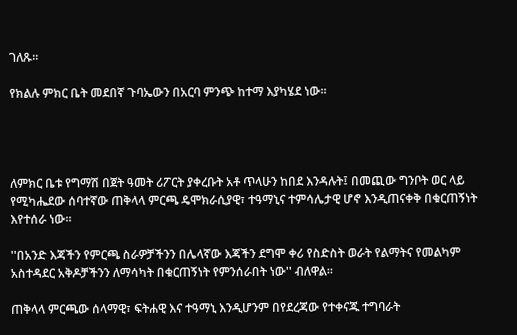ገለጹ።

የክልሉ ምክር ቤት መደበኛ ጉባኤውን በአርባ ምንጭ ከተማ እያካሄደ ነው።




ለምክር ቤቱ የግማሽ በጀት ዓመት ሪፖርት ያቀረቡት አቶ ጥላሁን ከበደ እንዳሉት፤ በመጪው ግንቦት ወር ላይ የሚካሔደው ሰባተኛው ጠቅላላ ምርጫ ዴሞክራሲያዊ፣ ተዓማኒና ተምሳሌታዊ ሆኖ እንዲጠናቀቅ በቁርጠኝነት እየተሰራ ነው።

''በአንድ እጃችን የምርጫ ስራዎቻችንን በሌላኛው እጃችን ደግሞ ቀሪ የስድስት ወራት የልማትና የመልካም አስተዳደር አቅዶቻችንን ለማሳካት በቁርጠኝነት የምንሰራበት ነው'' ብለዋል።

ጠቅላላ ምርጫው ሰላማዊ፣ ፍትሐዊ እና ተዓማኒ እንዲሆንም በየደረጃው የተቀናጁ ተግባራት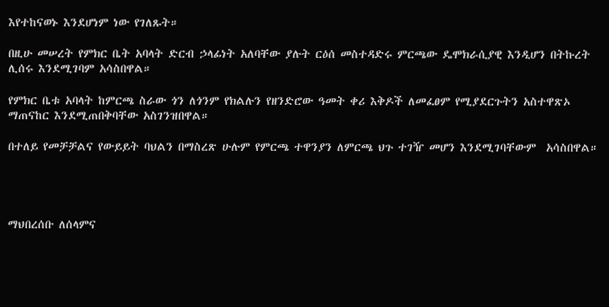እየተከናወኑ እንደሆነም ነው የገለጹት።

በዚሁ መሠረት የምክር ቤት አባላት ድርብ ኃላፊነት አለባቸው ያሉት ርዕሰ መስተዳድሩ ምርጫው ዴሞክራሲያዊ እንዲሆን በትኩረት ሊሰሩ እንደሚገባም አሳስበዋል።

የምክር ቤቱ አባላት ከምርጫ ስራው ጎን ለጎንም የክልሉን የዘንድሮው ዓመት ቀሪ እቅዶች ለመፈፀም የሚያደርጉትን አስተዋጽኦ ማጠናከር እንደሚጠበቅባቸው አስገንዝበዋል።

በተለይ የመቻቻልና የውይይት ባህልን በማስረጽ ሁሉም የምርጫ ተዋንያን ለምርጫ ህጉ ተገዥ መሆን እንደሚገባቸውም  አሳስበዋል።




ማህበረሰቡ ለሰላምና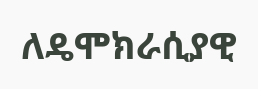ለዴሞክራሲያዊ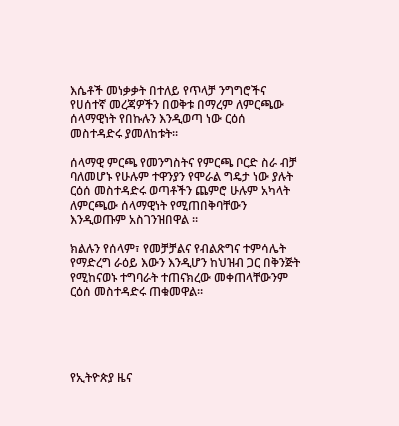እሴቶች መነቃቃት በተለይ የጥላቻ ንግግሮችና የሀሰተኛ መረጃዎችን በወቅቱ በማረም ለምርጫው ሰላማዊነት የበኩሉን እንዲወጣ ነው ርዕሰ መስተዳድሩ ያመለከቱት።

ሰላማዊ ምርጫ የመንግስትና የምርጫ ቦርድ ስራ ብቻ ባለመሆኑ የሁሉም ተዋንያን የሞራል ግዴታ ነው ያሉት ርዕሰ መስተዳድሩ ወጣቶችን ጨምሮ ሁሉም አካላት ለምርጫው ሰላማዊነት የሚጠበቅባቸውን እንዲወጡም አስገንዝበዋል ።

ክልሉን የሰላም፣ የመቻቻልና የብልጽግና ተምሳሌት የማድረግ ራዕይ እውን እንዲሆን ከህዝብ ጋር በቅንጅት የሚከናወኑ ተግባራት ተጠናክረው መቀጠላቸውንም ርዕሰ መስተዳድሩ ጠቁመዋል።





የኢትዮጵያ ዜና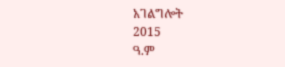አገልግሎት
2015
ዓ.ም